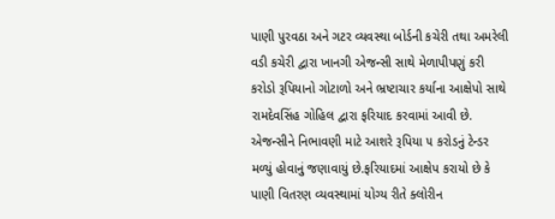પાણી પુરવઠા અને ગટર વ્યવસ્થા બોર્ડની કચેરી તથા અમરેલી વડી કચેરી દ્વારા ખાનગી એજન્સી સાથે મેળાપીપણું કરી કરોડો રૂપિયાનો ગોટાળો અને ભ્રષ્ટાચાર કર્યાના આક્ષેપો સાથે રામદેવસિંહ ગોહિલ દ્વારા ફરિયાદ કરવામાં આવી છે. એજન્સીને નિભાવણી માટે આશરે રૂપિયા ૫ કરોડનું ટેન્ડર મળ્યું હોવાનું જણાવાયું છે.ફરિયાદમાં આક્ષેપ કરાયો છે કે પાણી વિતરણ વ્યવસ્થામાં યોગ્ય રીતે ક્લોરીન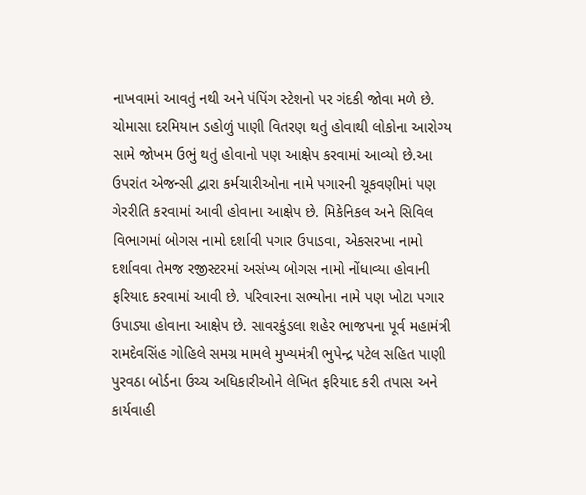નાખવામાં આવતું નથી અને પંપિંગ સ્ટેશનો પર ગંદકી જોવા મળે છે. ચોમાસા દરમિયાન ડહોળું પાણી વિતરણ થતું હોવાથી લોકોના આરોગ્ય સામે જોખમ ઉભું થતું હોવાનો પણ આક્ષેપ કરવામાં આવ્યો છે.આ ઉપરાંત એજન્સી દ્વારા કર્મચારીઓના નામે પગારની ચૂકવણીમાં પણ ગેરરીતિ કરવામાં આવી હોવાના આક્ષેપ છે. મિકેનિકલ અને સિવિલ વિભાગમાં બોગસ નામો દર્શાવી પગાર ઉપાડવા, એકસરખા નામો દર્શાવવા તેમજ રજીસ્ટરમાં અસંખ્ય બોગસ નામો નોંધાવ્યા હોવાની ફરિયાદ કરવામાં આવી છે. પરિવારના સભ્યોના નામે પણ ખોટા પગાર ઉપાડ્યા હોવાના આક્ષેપ છે. સાવરકુંડલા શહેર ભાજપના પૂર્વ મહામંત્રી રામદેવસિંહ ગોહિલે સમગ્ર મામલે મુખ્યમંત્રી ભુપેન્દ્ર પટેલ સહિત પાણી પુરવઠા બોર્ડના ઉચ્ચ અધિકારીઓને લેખિત ફરિયાદ કરી તપાસ અને કાર્યવાહી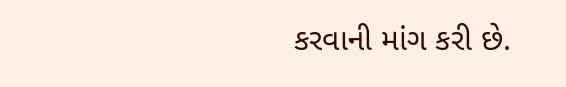કરવાની માંગ કરી છે.